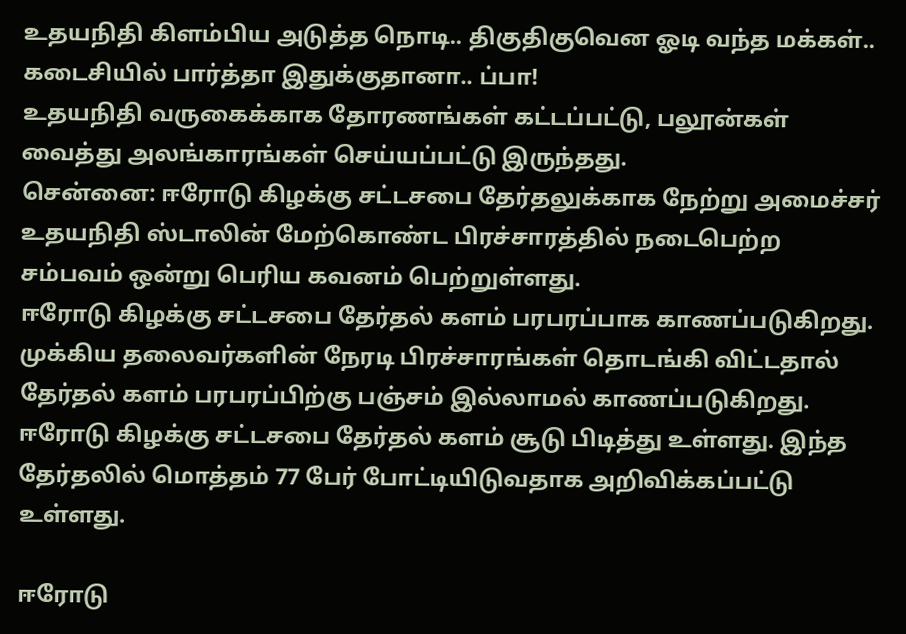உதயநிதி கிளம்பிய அடுத்த நொடி.. திகுதிகுவென ஓடி வந்த மக்கள்.. கடைசியில் பார்த்தா இதுக்குதானா.. ப்பா!
உதயநிதி வருகைக்காக தோரணங்கள் கட்டப்பட்டு, பலூன்கள் வைத்து அலங்காரங்கள் செய்யப்பட்டு இருந்தது.
சென்னை: ஈரோடு கிழக்கு சட்டசபை தேர்தலுக்காக நேற்று அமைச்சர் உதயநிதி ஸ்டாலின் மேற்கொண்ட பிரச்சாரத்தில் நடைபெற்ற சம்பவம் ஒன்று பெரிய கவனம் பெற்றுள்ளது.
ஈரோடு கிழக்கு சட்டசபை தேர்தல் களம் பரபரப்பாக காணப்படுகிறது. முக்கிய தலைவர்களின் நேரடி பிரச்சாரங்கள் தொடங்கி விட்டதால் தேர்தல் களம் பரபரப்பிற்கு பஞ்சம் இல்லாமல் காணப்படுகிறது.
ஈரோடு கிழக்கு சட்டசபை தேர்தல் களம் சூடு பிடித்து உள்ளது. இந்த தேர்தலில் மொத்தம் 77 பேர் போட்டியிடுவதாக அறிவிக்கப்பட்டு உள்ளது.

ஈரோடு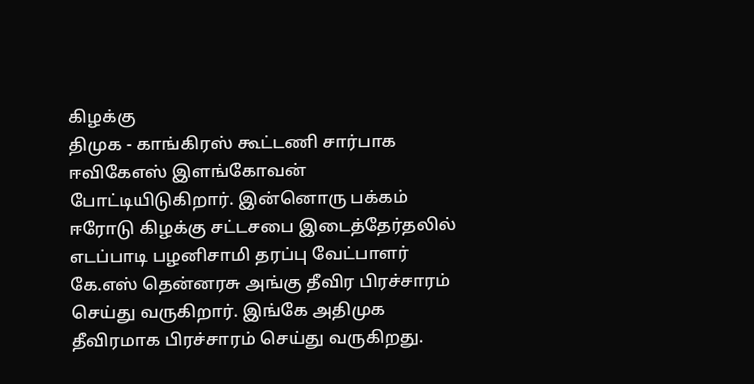கிழக்கு
திமுக - காங்கிரஸ் கூட்டணி சார்பாக ஈவிகேஎஸ் இளங்கோவன் போட்டியிடுகிறார். இன்னொரு பக்கம் ஈரோடு கிழக்கு சட்டசபை இடைத்தேர்தலில் எடப்பாடி பழனிசாமி தரப்பு வேட்பாளர் கே.எஸ் தென்னரசு அங்கு தீவிர பிரச்சாரம் செய்து வருகிறார். இங்கே அதிமுக தீவிரமாக பிரச்சாரம் செய்து வருகிறது.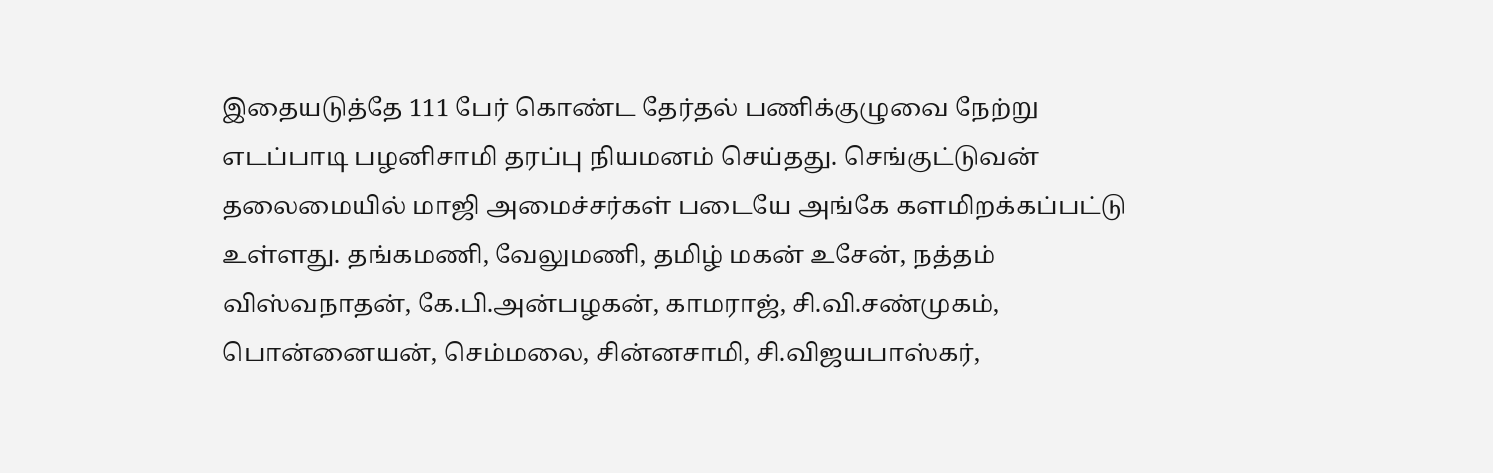இதையடுத்தே 111 பேர் கொண்ட தேர்தல் பணிக்குழுவை நேற்று எடப்பாடி பழனிசாமி தரப்பு நியமனம் செய்தது. செங்குட்டுவன் தலைமையில் மாஜி அமைச்சர்கள் படையே அங்கே களமிறக்கப்பட்டு உள்ளது. தங்கமணி, வேலுமணி, தமிழ் மகன் உசேன், நத்தம் விஸ்வநாதன், கே.பி.அன்பழகன், காமராஜ், சி.வி.சண்முகம், பொன்னையன், செம்மலை, சின்னசாமி, சி.விஜயபாஸ்கர்,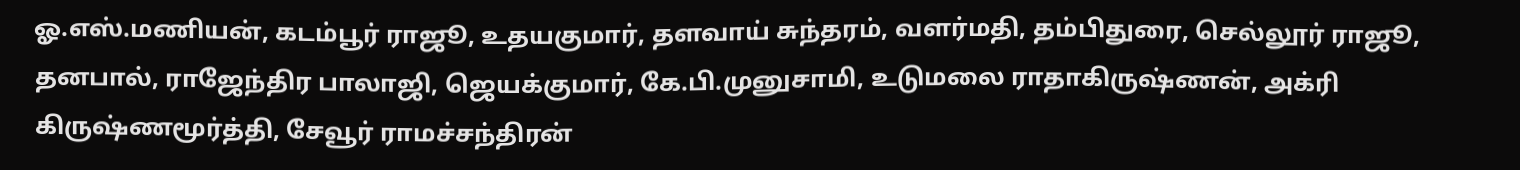ஓ.எஸ்.மணியன், கடம்பூர் ராஜூ, உதயகுமார், தளவாய் சுந்தரம், வளர்மதி, தம்பிதுரை, செல்லூர் ராஜூ, தனபால், ராஜேந்திர பாலாஜி, ஜெயக்குமார், கே.பி.முனுசாமி, உடுமலை ராதாகிருஷ்ணன், அக்ரி கிருஷ்ணமூர்த்தி, சேவூர் ராமச்சந்திரன்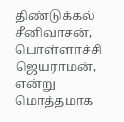திண்டுக்கல் சீனிவாசன், பொள்ளாச்சி ஜெயராமன், என்று மொத்தமாக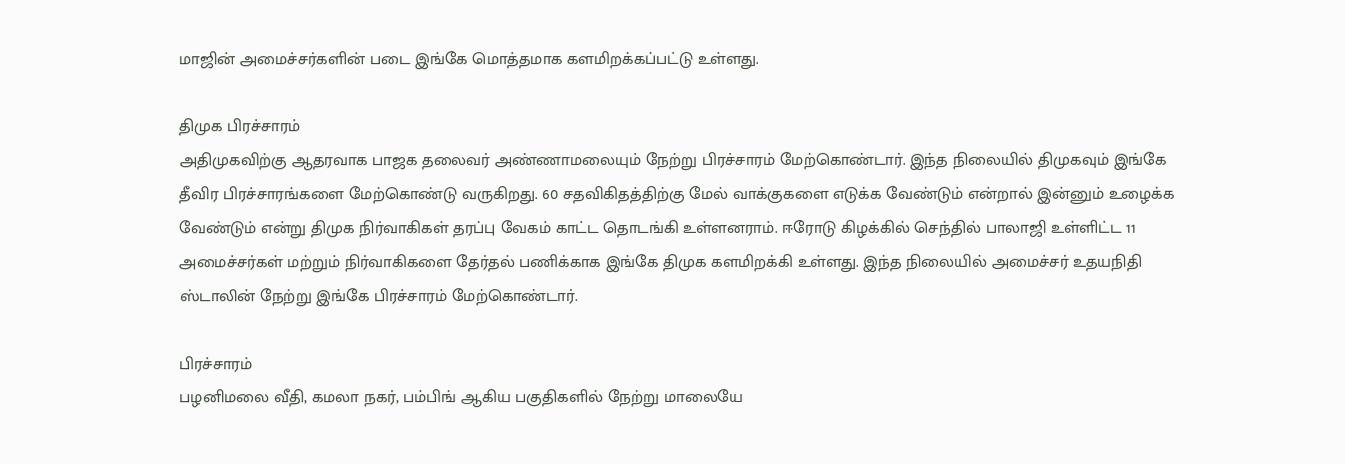மாஜின் அமைச்சர்களின் படை இங்கே மொத்தமாக களமிறக்கப்பட்டு உள்ளது.

திமுக பிரச்சாரம்
அதிமுகவிற்கு ஆதரவாக பாஜக தலைவர் அண்ணாமலையும் நேற்று பிரச்சாரம் மேற்கொண்டார். இந்த நிலையில் திமுகவும் இங்கே தீவிர பிரச்சாரங்களை மேற்கொண்டு வருகிறது. 60 சதவிகிதத்திற்கு மேல் வாக்குகளை எடுக்க வேண்டும் என்றால் இன்னும் உழைக்க வேண்டும் என்று திமுக நிர்வாகிகள் தரப்பு வேகம் காட்ட தொடங்கி உள்ளனராம். ஈரோடு கிழக்கில் செந்தில் பாலாஜி உள்ளிட்ட 11 அமைச்சர்கள் மற்றும் நிர்வாகிகளை தேர்தல் பணிக்காக இங்கே திமுக களமிறக்கி உள்ளது. இந்த நிலையில் அமைச்சர் உதயநிதி ஸ்டாலின் நேற்று இங்கே பிரச்சாரம் மேற்கொண்டார்.

பிரச்சாரம்
பழனிமலை வீதி, கமலா நகர், பம்பிங் ஆகிய பகுதிகளில் நேற்று மாலையே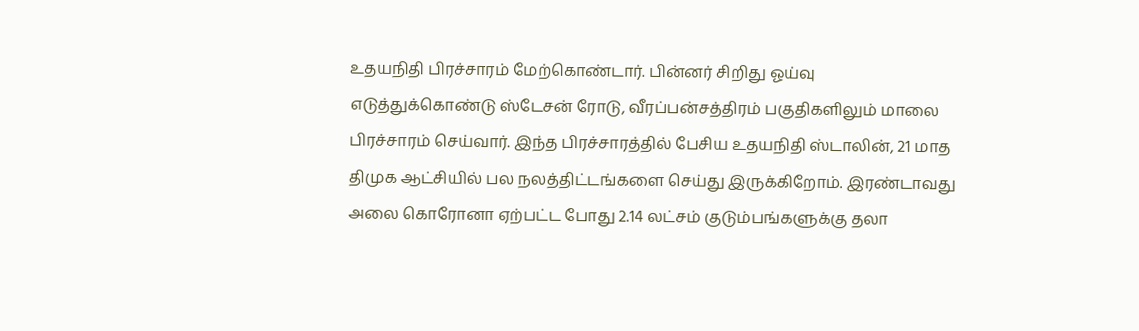உதயநிதி பிரச்சாரம் மேற்கொண்டார். பின்னர் சிறிது ஓய்வு எடுத்துக்கொண்டு ஸ்டேசன் ரோடு, வீரப்பன்சத்திரம் பகுதிகளிலும் மாலை பிரச்சாரம் செய்வார். இந்த பிரச்சாரத்தில் பேசிய உதயநிதி ஸ்டாலின், 21 மாத திமுக ஆட்சியில் பல நலத்திட்டங்களை செய்து இருக்கிறோம். இரண்டாவது அலை கொரோனா ஏற்பட்ட போது 2.14 லட்சம் குடும்பங்களுக்கு தலா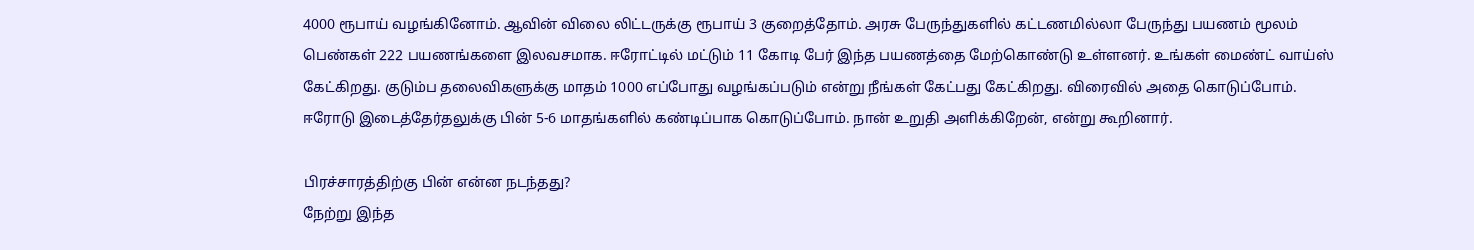4000 ரூபாய் வழங்கினோம். ஆவின் விலை லிட்டருக்கு ரூபாய் 3 குறைத்தோம். அரசு பேருந்துகளில் கட்டணமில்லா பேருந்து பயணம் மூலம் பெண்கள் 222 பயணங்களை இலவசமாக. ஈரோட்டில் மட்டும் 11 கோடி பேர் இந்த பயணத்தை மேற்கொண்டு உள்ளனர். உங்கள் மைண்ட் வாய்ஸ் கேட்கிறது. குடும்ப தலைவிகளுக்கு மாதம் 1000 எப்போது வழங்கப்படும் என்று நீங்கள் கேட்பது கேட்கிறது. விரைவில் அதை கொடுப்போம். ஈரோடு இடைத்தேர்தலுக்கு பின் 5-6 மாதங்களில் கண்டிப்பாக கொடுப்போம். நான் உறுதி அளிக்கிறேன், என்று கூறினார்.

பிரச்சாரத்திற்கு பின் என்ன நடந்தது?
நேற்று இந்த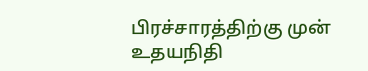பிரச்சாரத்திற்கு முன் உதயநிதி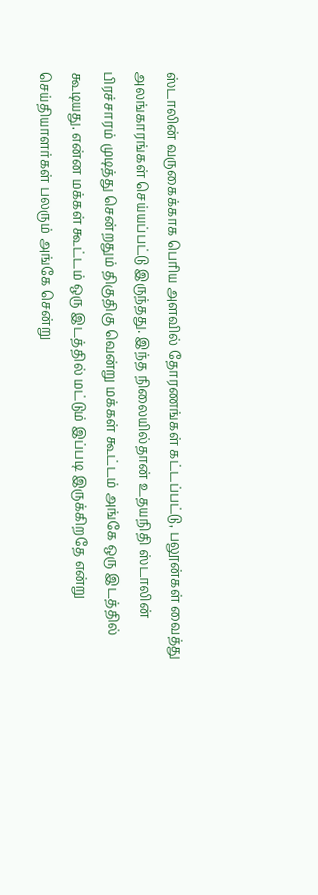ஸ்டாலின் வருகைக்காக பெரிய அளவில் தோரணங்கள் கட்டப்பட்டு, பலூன்கள் வைத்து அலங்காரங்கள் செய்யப்பட்டு இருந்தது. இந்த நிலையில்தான் உதயநிதி ஸ்டாலின் பிரச்சாரம் முடித்து சென்றதும் திகுதிகு வென்று மக்கள் கூட்டம் அங்கே ஒரு இடத்தில் கூடியது. என்ன மக்கள் கூட்டம் ஒரு இடத்தில் மட்டும் இப்படி இருக்கிறதே என்று செய்தியாளர்கள் பலரும் அங்கே சென்று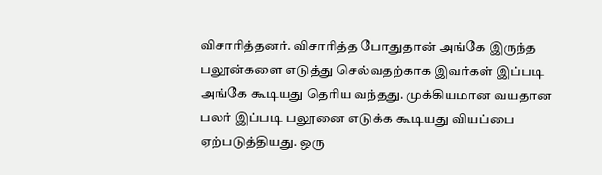விசாரித்தனர். விசாரித்த போதுதான் அங்கே இருந்த பலூன்களை எடுத்து செல்வதற்காக இவர்கள் இப்படி அங்கே கூடியது தெரிய வந்தது. முக்கியமான வயதான பலர் இப்படி பலூனை எடுக்க கூடியது வியப்பை ஏற்படுத்தியது. ஒரு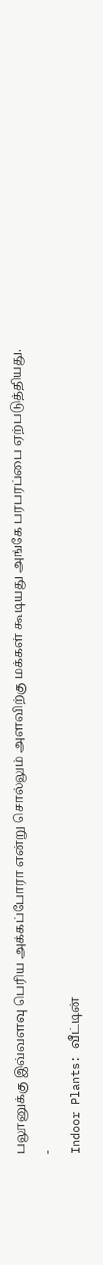பலூனுக்கு இவ்வளவு பெரிய அக்கப்போரா என்று சொல்லும் அளவிற்கு மக்கள் கூடியது அங்கே பரபரப்பை ஏற்படுத்தியது.
-
Indoor Plants: வீட்டின்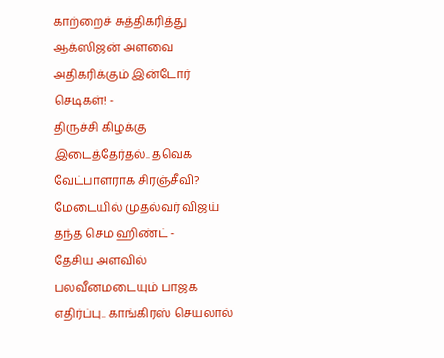காற்றைச் சுத்திகரித்து ஆக்ஸிஜன் அளவை அதிகரிக்கும் இன்டோர் செடிகள்! -
திருச்சி கிழக்கு இடைத்தேர்தல்.. தவெக வேட்பாளராக சிரஞ்சீவி? மேடையில் முதல்வர் விஜய் தந்த செம ஹிண்ட் -
தேசிய அளவில் பலவீனமடையும் பாஜக எதிர்ப்பு.. காங்கிரஸ் செயலால்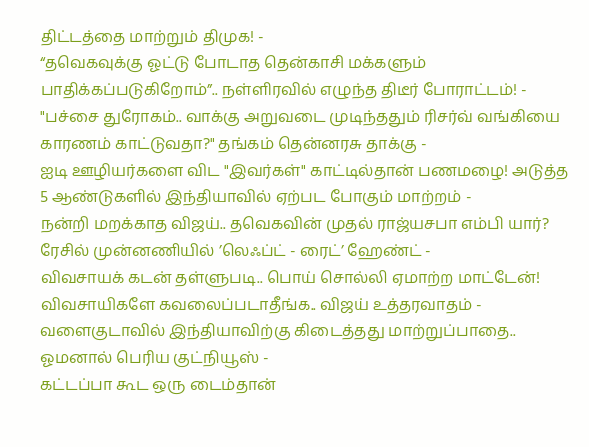திட்டத்தை மாற்றும் திமுக! -
“தவெகவுக்கு ஓட்டு போடாத தென்காசி மக்களும் பாதிக்கப்படுகிறோம்”.. நள்ளிரவில் எழுந்த திடீர் போராட்டம்! -
"பச்சை துரோகம்.. வாக்கு அறுவடை முடிந்ததும் ரிசர்வ் வங்கியை காரணம் காட்டுவதா?" தங்கம் தென்னரசு தாக்கு -
ஐடி ஊழியர்களை விட "இவர்கள்" காட்டில்தான் பணமழை! அடுத்த 5 ஆண்டுகளில் இந்தியாவில் ஏற்பட போகும் மாற்றம் -
நன்றி மறக்காத விஜய்.. தவெகவின் முதல் ராஜ்யசபா எம்பி யார்? ரேசில் முன்னணியில் ’லெஃப்ட் - ரைட்’ ஹேண்ட் -
விவசாயக் கடன் தள்ளுபடி.. பொய் சொல்லி ஏமாற்ற மாட்டேன்! விவசாயிகளே கவலைப்படாதீங்க.. விஜய் உத்தரவாதம் -
வளைகுடாவில் இந்தியாவிற்கு கிடைத்தது மாற்றுப்பாதை.. ஓமனால் பெரிய குட்நியூஸ் -
கட்டப்பா கூட ஒரு டைம்தான்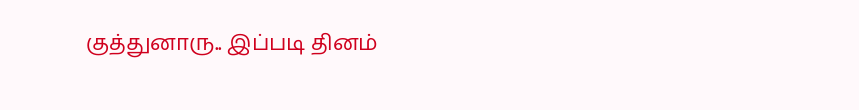குத்துனாரு.. இப்படி தினம்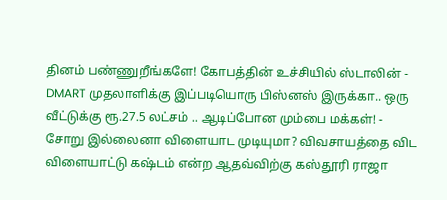தினம் பண்ணுறீங்களே! கோபத்தின் உச்சியில் ஸ்டாலின் -
DMART முதலாளிக்கு இப்படியொரு பிஸ்னஸ் இருக்கா.. ஒரு வீட்டுக்கு ரூ.27.5 லட்சம் .. ஆடிப்போன மும்பை மக்கள்! -
சோறு இல்லைனா விளையாட முடியுமா? விவசாயத்தை விட விளையாட்டு கஷ்டம் என்ற ஆதவ்விற்கு கஸ்தூரி ராஜா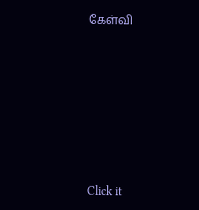கேள்வி












Click it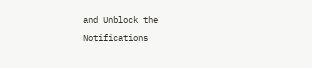and Unblock the Notifications